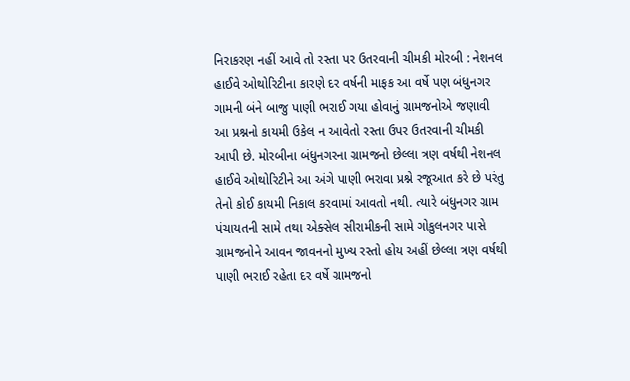નિરાકરણ નહીં આવે તો રસ્તા પર ઉતરવાની ચીમકી મોરબી : નેશનલ હાઈવે ઓથોરિટીના કારણે દર વર્ષની માફક આ વર્ષે પણ બંધુનગર ગામની બંને બાજુ પાણી ભરાઈ ગયા હોવાનું ગ્રામજનોએ જણાવી આ પ્રશ્નનો કાયમી ઉકેલ ન આવેતો રસ્તા ઉપર ઉતરવાની ચીમકી આપી છે. મોરબીના બંધુનગરના ગ્રામજનો છેલ્લા ત્રણ વર્ષથી નેશનલ હાઈવે ઓથોરિટીને આ અંગે પાણી ભરાવા પ્રશ્ને રજૂઆત કરે છે પરંતુ તેનો કોઈ કાયમી નિકાલ કરવામાં આવતો નથી. ત્યારે બંધુનગર ગ્રામ પંચાયતની સામે તથા એક્સેલ સીરામીકની સામે ગોકુલનગર પાસે ગ્રામજનોને આવન જાવનનો મુખ્ય રસ્તો હોય અહીં છેલ્લા ત્રણ વર્ષથી પાણી ભરાઈ રહેતા દર વર્ષે ગ્રામજનો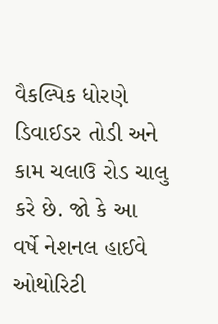વૈકલ્પિક ધોરણે ડિવાઈડર તોડી અને કામ ચલાઉ રોડ ચાલુ કરે છે. જો કે આ વર્ષે નેશનલ હાઈવે ઓથોરિટી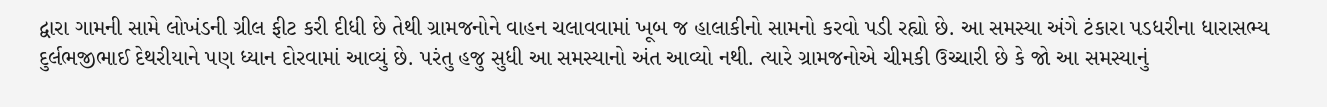દ્વારા ગામની સામે લોખંડની ગ્રીલ ફીટ કરી દીધી છે તેથી ગ્રામજનોને વાહન ચલાવવામાં ખૂબ જ હાલાકીનો સામનો કરવો પડી રહ્યો છે. આ સમસ્યા અંગે ટંકારા પડધરીના ધારાસભ્ય દુર્લભજીભાઈ દેથરીયાને પણ ધ્યાન દોરવામાં આવ્યું છે. પરંતુ હજુ સુધી આ સમસ્યાનો અંત આવ્યો નથી. ત્યારે ગ્રામજનોએ ચીમકી ઉચ્ચારી છે કે જો આ સમસ્યાનું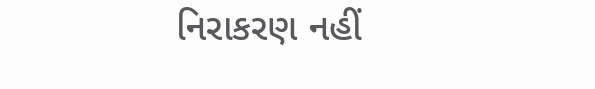નિરાકરણ નહીં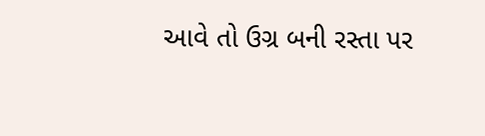આવે તો ઉગ્ર બની રસ્તા પર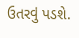ઉતરવું પડશે.